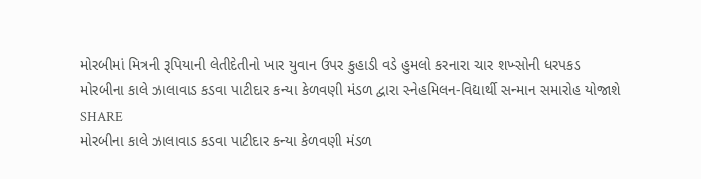મોરબીમાં મિત્રની રૂપિયાની લેતીદેતીનો ખાર યુવાન ઉપર કુહાડી વડે હુમલો કરનારા ચાર શખ્સોની ધરપકડ
મોરબીના કાલે ઝાલાવાડ કડવા પાટીદાર કન્યા કેળવણી મંડળ દ્વારા સ્નેહમિલન-વિદ્યાર્થી સન્માન સમારોહ યોજાશે
SHARE
મોરબીના કાલે ઝાલાવાડ કડવા પાટીદાર કન્યા કેળવણી મંડળ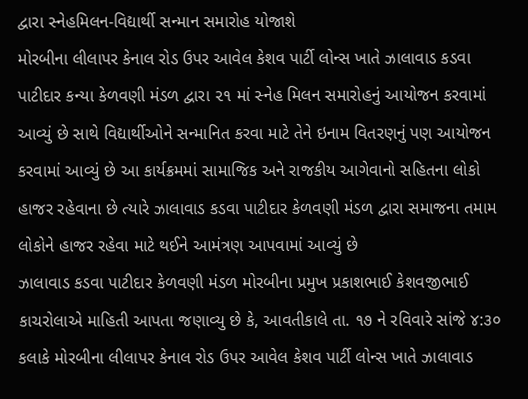દ્વારા સ્નેહમિલન-વિદ્યાર્થી સન્માન સમારોહ યોજાશે
મોરબીના લીલાપર કેનાલ રોડ ઉપર આવેલ કેશવ પાર્ટી લોન્સ ખાતે ઝાલાવાડ કડવા પાટીદાર કન્યા કેળવણી મંડળ દ્વારા ૨૧ માં સ્નેહ મિલન સમારોહનું આયોજન કરવામાં આવ્યું છે સાથે વિદ્યાર્થીઓને સન્માનિત કરવા માટે તેને ઇનામ વિતરણનું પણ આયોજન કરવામાં આવ્યું છે આ કાર્યક્રમમાં સામાજિક અને રાજકીય આગેવાનો સહિતના લોકો હાજર રહેવાના છે ત્યારે ઝાલાવાડ કડવા પાટીદાર કેળવણી મંડળ દ્વારા સમાજના તમામ લોકોને હાજર રહેવા માટે થઈને આમંત્રણ આપવામાં આવ્યું છે
ઝાલાવાડ કડવા પાટીદાર કેળવણી મંડળ મોરબીના પ્રમુખ પ્રકાશભાઈ કેશવજીભાઈ કાચરોલાએ માહિતી આપતા જણાવ્યુ છે કે, આવતીકાલે તા. ૧૭ ને રવિવારે સાંજે ૪:૩૦ કલાકે મોરબીના લીલાપર કેનાલ રોડ ઉપર આવેલ કેશવ પાર્ટી લોન્સ ખાતે ઝાલાવાડ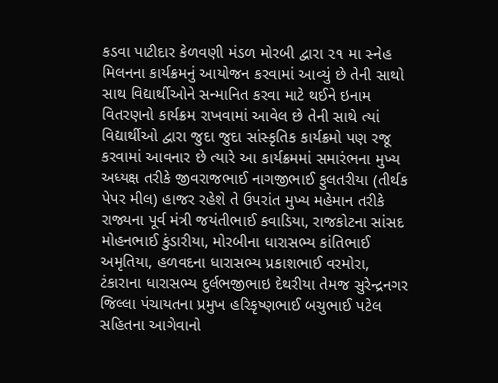કડવા પાટીદાર કેળવણી મંડળ મોરબી દ્વારા ૨૧ મા સ્નેહ મિલનના કાર્યક્રમનું આયોજન કરવામાં આવ્યું છે તેની સાથો સાથ વિદ્યાર્થીઓને સન્માનિત કરવા માટે થઈને ઇનામ વિતરણનો કાર્યક્રમ રાખવામાં આવેલ છે તેની સાથે ત્યાં વિદ્યાર્થીઓ દ્વારા જુદા જુદા સાંસ્કૃતિક કાર્યક્રમો પણ રજૂ કરવામાં આવનાર છે ત્યારે આ કાર્યક્રમમાં સમારંભના મુખ્ય અધ્યક્ષ તરીકે જીવરાજભાઈ નાગજીભાઈ ફુલતરીયા (તીર્થક પેપર મીલ) હાજર રહેશે તે ઉપરાંત મુખ્ય મહેમાન તરીકે રાજ્યના પૂર્વ મંત્રી જયંતીભાઈ કવાડિયા, રાજકોટના સાંસદ મોહનભાઈ કુંડારીયા, મોરબીના ધારાસભ્ય કાંતિભાઈ અમૃતિયા, હળવદના ધારાસભ્ય પ્રકાશભાઈ વરમોરા, ટંકારાના ધારાસભ્ય દુર્લભજીભાઇ દેથરીયા તેમજ સુરેન્દ્રનગર જિલ્લા પંચાયતના પ્રમુખ હરિકૃષ્ણભાઈ બચુભાઈ પટેલ સહિતના આગેવાનો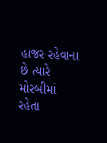હાજર રહેવાના છે ત્યારે મોરબીમાં રહેતા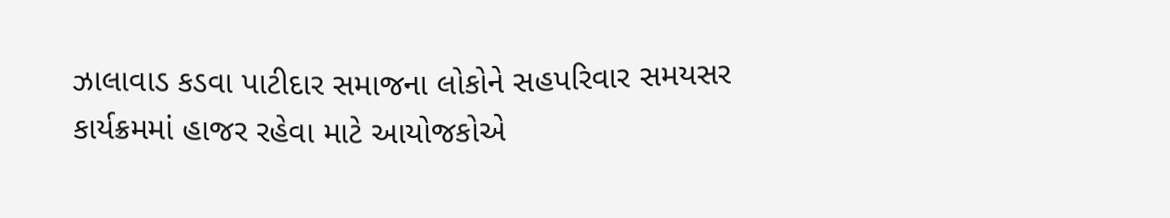ઝાલાવાડ કડવા પાટીદાર સમાજના લોકોને સહપરિવાર સમયસર કાર્યક્રમમાં હાજર રહેવા માટે આયોજકોએ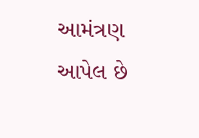આમંત્રણ આપેલ છે